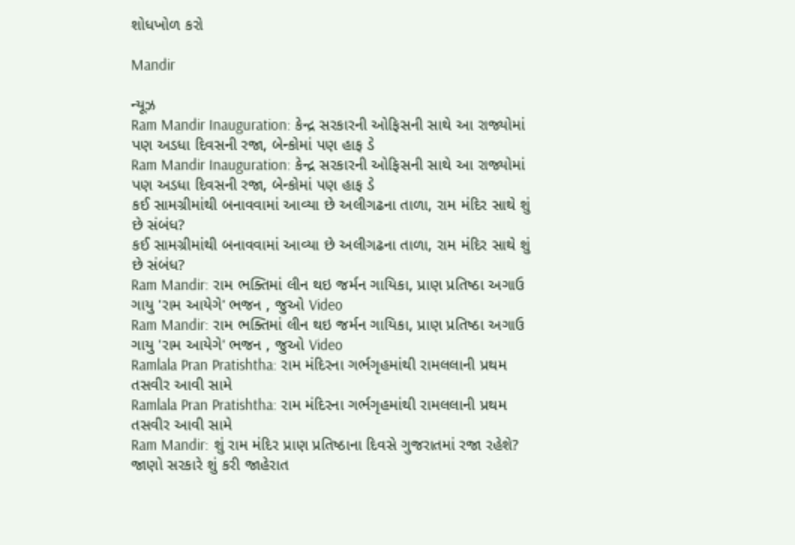શોધખોળ કરો

Mandir

ન્યૂઝ
Ram Mandir Inauguration: કેન્દ્ર સરકારની ઓફિસની સાથે આ રાજ્યોમાં પણ અડધા દિવસની રજા, બેન્કોમાં પણ હાફ ડે
Ram Mandir Inauguration: કેન્દ્ર સરકારની ઓફિસની સાથે આ રાજ્યોમાં પણ અડધા દિવસની રજા, બેન્કોમાં પણ હાફ ડે
કઈ સામગ્રીમાંથી બનાવવામાં આવ્યા છે અલીગઢના તાળા, રામ મંદિર સાથે શું છે સંબંધ?
કઈ સામગ્રીમાંથી બનાવવામાં આવ્યા છે અલીગઢના તાળા, રામ મંદિર સાથે શું છે સંબંધ?
Ram Mandir: રામ ભક્તિમાં લીન થઇ જર્મન ગાયિકા, પ્રાણ પ્રતિષ્ઠા અગાઉ ગાયુ 'રામ આયેગે' ભજન , જુઓ Video
Ram Mandir: રામ ભક્તિમાં લીન થઇ જર્મન ગાયિકા, પ્રાણ પ્રતિષ્ઠા અગાઉ ગાયુ 'રામ આયેગે' ભજન , જુઓ Video
Ramlala Pran Pratishtha: રામ મંદિરના ગર્ભગૃહમાંથી રામલલાની પ્રથમ તસવીર આવી સામે
Ramlala Pran Pratishtha: રામ મંદિરના ગર્ભગૃહમાંથી રામલલાની પ્રથમ તસવીર આવી સામે
Ram Mandir: શું રામ મંદિર પ્રાણ પ્રતિષ્ઠાના દિવસે ગુજરાતમાં રજા રહેશે? જાણો સરકારે શું કરી જાહેરાત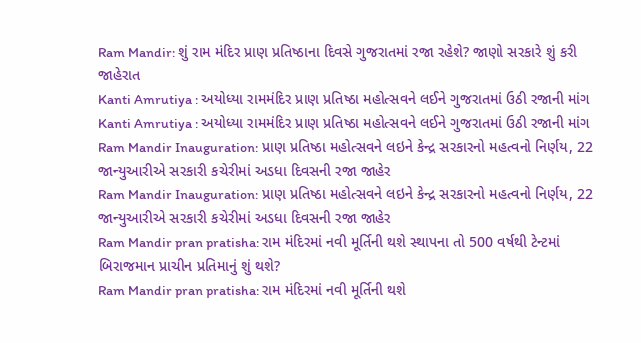Ram Mandir: શું રામ મંદિર પ્રાણ પ્રતિષ્ઠાના દિવસે ગુજરાતમાં રજા રહેશે? જાણો સરકારે શું કરી જાહેરાત
Kanti Amrutiya : અયોધ્યા રામમંદિર પ્રાણ પ્રતિષ્ઠા મહોત્સવને લઈને ગુજરાતમાં ઉઠી રજાની માંગ
Kanti Amrutiya : અયોધ્યા રામમંદિર પ્રાણ પ્રતિષ્ઠા મહોત્સવને લઈને ગુજરાતમાં ઉઠી રજાની માંગ
Ram Mandir Inauguration: પ્રાણ પ્રતિષ્ઠા મહોત્સવને લઇને કેન્દ્ર સરકારનો મહત્વનો નિર્ણય, 22 જાન્યુઆરીએ સરકારી કચેરીમાં અડધા દિવસની રજા જાહેર
Ram Mandir Inauguration: પ્રાણ પ્રતિષ્ઠા મહોત્સવને લઇને કેન્દ્ર સરકારનો મહત્વનો નિર્ણય, 22 જાન્યુઆરીએ સરકારી કચેરીમાં અડધા દિવસની રજા જાહેર
Ram Mandir pran pratisha: રામ મંદિરમાં નવી મૂર્તિની થશે સ્થાપના તો 500 વર્ષથી ટેન્ટમાં બિરાજમાન પ્રાચીન પ્રતિમાનું શું થશે?
Ram Mandir pran pratisha: રામ મંદિરમાં નવી મૂર્તિની થશે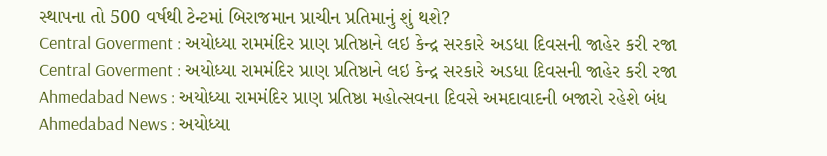સ્થાપના તો 500 વર્ષથી ટેન્ટમાં બિરાજમાન પ્રાચીન પ્રતિમાનું શું થશે?
Central Goverment : અયોધ્યા રામમંદિર પ્રાણ પ્રતિષ્ઠાને લઇ કેન્દ્ર સરકારે અડધા દિવસની જાહેર કરી રજા
Central Goverment : અયોધ્યા રામમંદિર પ્રાણ પ્રતિષ્ઠાને લઇ કેન્દ્ર સરકારે અડધા દિવસની જાહેર કરી રજા
Ahmedabad News : અયોધ્યા રામમંદિર પ્રાણ પ્રતિષ્ઠા મહોત્સવના દિવસે અમદાવાદની બજારો રહેશે બંધ
Ahmedabad News : અયોધ્યા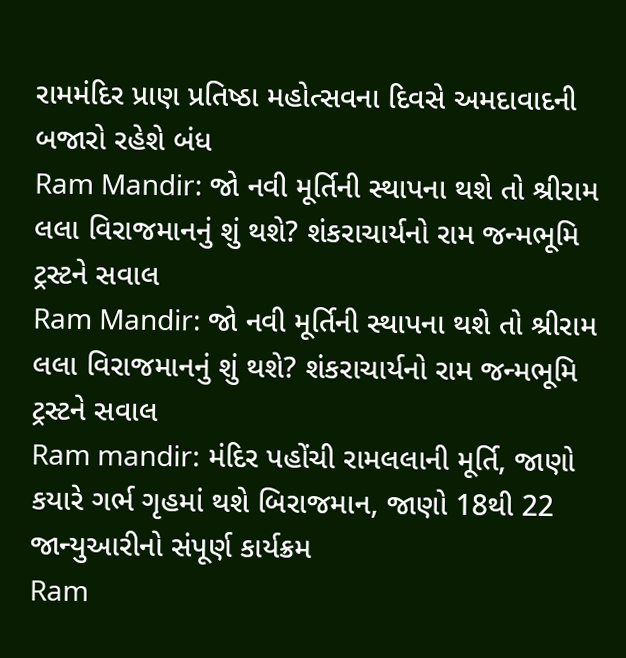રામમંદિર પ્રાણ પ્રતિષ્ઠા મહોત્સવના દિવસે અમદાવાદની બજારો રહેશે બંધ
Ram Mandir: જો નવી મૂર્તિની સ્થાપના થશે તો શ્રીરામ લલા વિરાજમાનનું શું થશે? શંકરાચાર્યનો રામ જન્મભૂમિ ટ્રસ્ટને સવાલ
Ram Mandir: જો નવી મૂર્તિની સ્થાપના થશે તો શ્રીરામ લલા વિરાજમાનનું શું થશે? શંકરાચાર્યનો રામ જન્મભૂમિ ટ્રસ્ટને સવાલ
Ram mandir: મંદિર પહોંચી રામલલાની મૂર્તિ, જાણો કયારે ગર્ભ ગૃહમાં થશે બિરાજમાન, જાણો 18થી 22 જાન્યુઆરીનો સંપૂર્ણ કાર્યક્રમ
Ram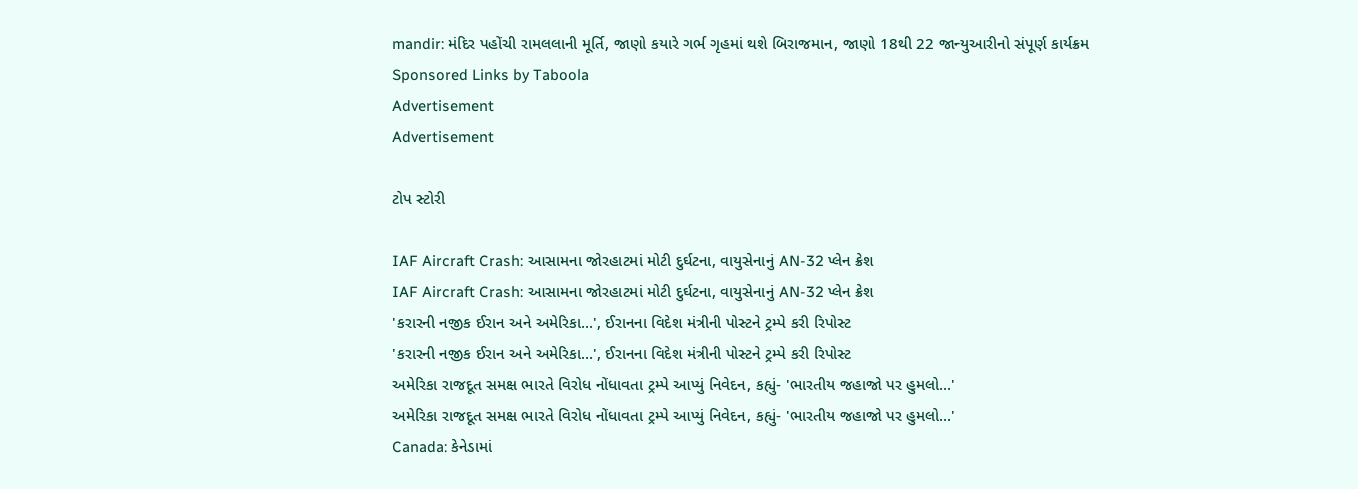mandir: મંદિર પહોંચી રામલલાની મૂર્તિ, જાણો કયારે ગર્ભ ગૃહમાં થશે બિરાજમાન, જાણો 18થી 22 જાન્યુઆરીનો સંપૂર્ણ કાર્યક્રમ
Sponsored Links by Taboola
Advertisement
Advertisement

ટોપ સ્ટોરી

IAF Aircraft Crash: આસામના જોરહાટમાં મોટી દુર્ઘટના, વાયુસેનાનું AN-32 પ્લેન ક્રેશ
IAF Aircraft Crash: આસામના જોરહાટમાં મોટી દુર્ઘટના, વાયુસેનાનું AN-32 પ્લેન ક્રેશ
'કરારની નજીક ઈરાન અને અમેરિકા...', ઈરાનના વિદેશ મંત્રીની પોસ્ટને ટ્રમ્પે કરી રિપોસ્ટ
'કરારની નજીક ઈરાન અને અમેરિકા...', ઈરાનના વિદેશ મંત્રીની પોસ્ટને ટ્રમ્પે કરી રિપોસ્ટ
અમેરિકા રાજદૂત સમક્ષ ભારતે વિરોધ નોંધાવતા ટ્રમ્પે આપ્યું નિવેદન, કહ્યું- 'ભારતીય જહાજો પર હુમલો...'
અમેરિકા રાજદૂત સમક્ષ ભારતે વિરોધ નોંધાવતા ટ્રમ્પે આપ્યું નિવેદન, કહ્યું- 'ભારતીય જહાજો પર હુમલો...'
Canada: કેનેડામાં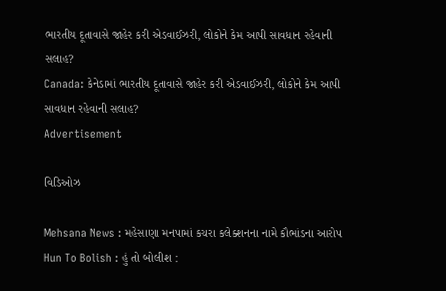ભારતીય દૂતાવાસે જાહેર કરી એડવાઈઝરી, લોકોને કેમ આપી સાવધાન રહેવાની સલાહ?
Canada: કેનેડામાં ભારતીય દૂતાવાસે જાહેર કરી એડવાઈઝરી, લોકોને કેમ આપી સાવધાન રહેવાની સલાહ?
Advertisement

વિડિઓઝ

Mehsana News : મહેસાણા મનપામાં કચરા કલેક્શનના નામે કૌભાંડના આરોપ
Hun To Bolish : હું તો બોલીશ :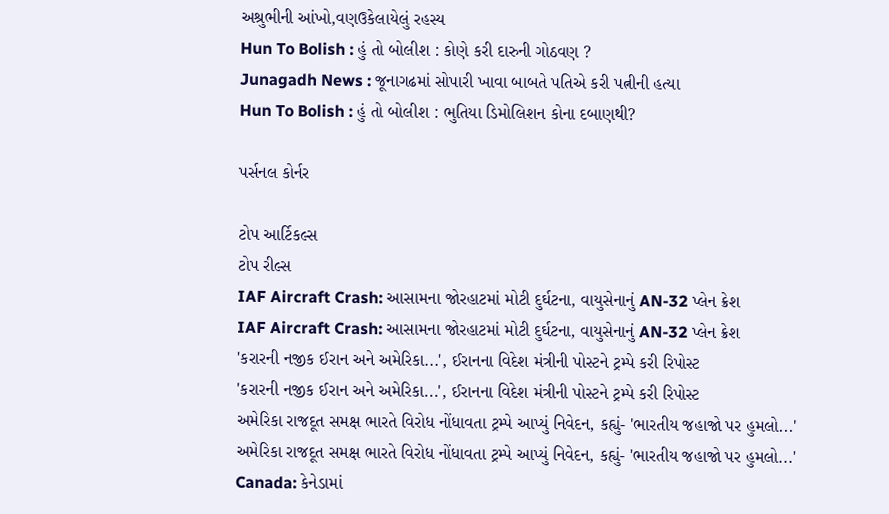અશ્રુભીની આંખો,વણઉકેલાયેલું રહસ્ય
Hun To Bolish : હું તો બોલીશ : કોણે કરી દારુની ગોઠવણ ?
Junagadh News : જૂનાગઢમાં સોપારી ખાવા બાબતે પતિએ કરી પત્નીની હત્યા
Hun To Bolish : હું તો બોલીશ : ભુતિયા ડિમોલિશન કોના દબાણથી?

પર્સનલ કોર્નર

ટોપ આર્ટિકલ્સ
ટોપ રીલ્સ
IAF Aircraft Crash: આસામના જોરહાટમાં મોટી દુર્ઘટના, વાયુસેનાનું AN-32 પ્લેન ક્રેશ
IAF Aircraft Crash: આસામના જોરહાટમાં મોટી દુર્ઘટના, વાયુસેનાનું AN-32 પ્લેન ક્રેશ
'કરારની નજીક ઈરાન અને અમેરિકા...', ઈરાનના વિદેશ મંત્રીની પોસ્ટને ટ્રમ્પે કરી રિપોસ્ટ
'કરારની નજીક ઈરાન અને અમેરિકા...', ઈરાનના વિદેશ મંત્રીની પોસ્ટને ટ્રમ્પે કરી રિપોસ્ટ
અમેરિકા રાજદૂત સમક્ષ ભારતે વિરોધ નોંધાવતા ટ્રમ્પે આપ્યું નિવેદન, કહ્યું- 'ભારતીય જહાજો પર હુમલો...'
અમેરિકા રાજદૂત સમક્ષ ભારતે વિરોધ નોંધાવતા ટ્રમ્પે આપ્યું નિવેદન, કહ્યું- 'ભારતીય જહાજો પર હુમલો...'
Canada: કેનેડામાં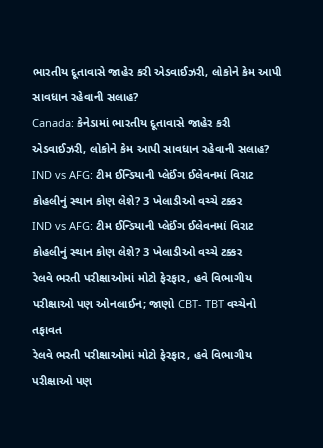ભારતીય દૂતાવાસે જાહેર કરી એડવાઈઝરી, લોકોને કેમ આપી સાવધાન રહેવાની સલાહ?
Canada: કેનેડામાં ભારતીય દૂતાવાસે જાહેર કરી એડવાઈઝરી, લોકોને કેમ આપી સાવધાન રહેવાની સલાહ?
IND vs AFG: ટીમ ઈન્ડિયાની પ્લેઈંગ ઈલેવનમાં વિરાટ કોહલીનું સ્થાન કોણ લેશે? 3 ખેલાડીઓ વચ્ચે ટક્કર
IND vs AFG: ટીમ ઈન્ડિયાની પ્લેઈંગ ઈલેવનમાં વિરાટ કોહલીનું સ્થાન કોણ લેશે? 3 ખેલાડીઓ વચ્ચે ટક્કર
રેલવે ભરતી પરીક્ષાઓમાં મોટો ફેરફાર, હવે વિભાગીય પરીક્ષાઓ પણ ઓનલાઈન; જાણો CBT- TBT વચ્ચેનો તફાવત
રેલવે ભરતી પરીક્ષાઓમાં મોટો ફેરફાર, હવે વિભાગીય પરીક્ષાઓ પણ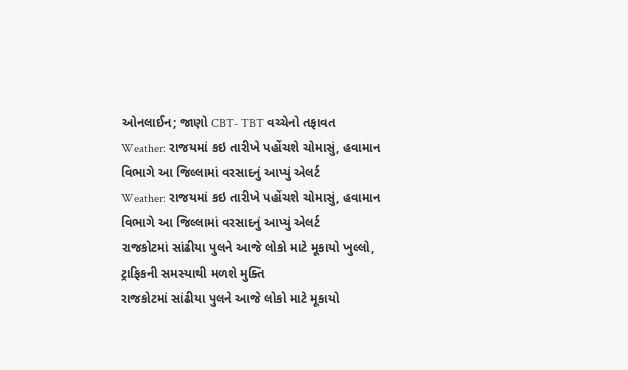ઓનલાઈન; જાણો CBT- TBT વચ્ચેનો તફાવત
Weather: રાજયમાં કઇ તારીખે પહોંચશે ચોમાસું, હવામાન વિભાગે આ જિલ્લામાં વરસાદનું આપ્યું એલર્ટ
Weather: રાજયમાં કઇ તારીખે પહોંચશે ચોમાસું, હવામાન વિભાગે આ જિલ્લામાં વરસાદનું આપ્યું એલર્ટ
રાજકોટમાં સાંઢીયા પુલને આજે લોકો માટે મૂકાયો ખુલ્લો, ટ્રાફિકની સમસ્યાથી મળશે મુક્તિ
રાજકોટમાં સાંઢીયા પુલને આજે લોકો માટે મૂકાયો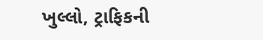ખુલ્લો, ટ્રાફિકની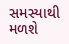સમસ્યાથી મળશે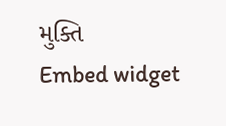મુક્તિ
Embed widget